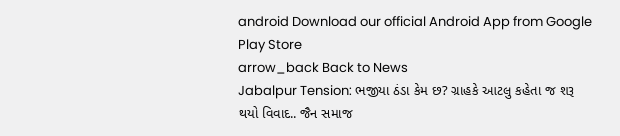android Download our official Android App from Google Play Store
arrow_back Back to News
Jabalpur Tension: ભજીયા ઠંડા કેમ છ? ગ્રાહકે આટલુ કહેતા જ શરૂ થયો વિવાદ.. જૈન સમાજ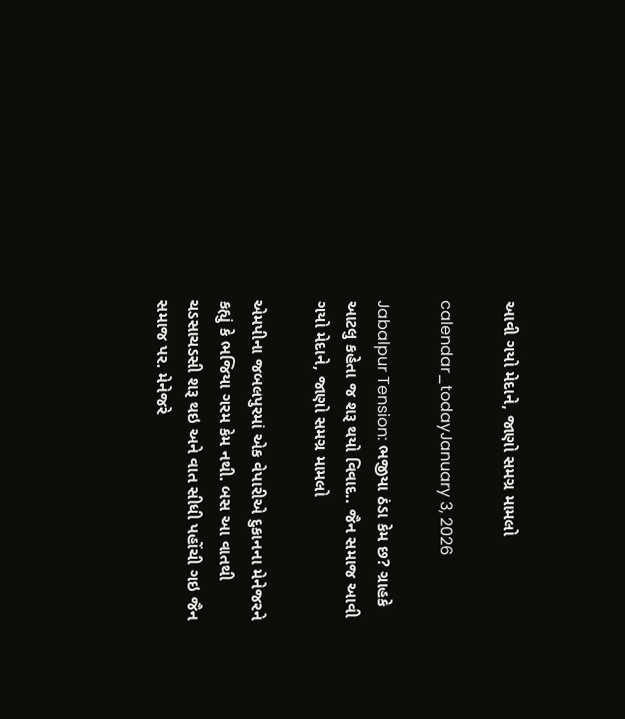આવી ગયો મેદાને, જાણો સમગ્ર મામલો

calendar_todayJanuary 3, 2026

Jabalpur Tension: ભજીયા ઠંડા કેમ છ? ગ્રાહકે આટલુ કહેતા જ શરૂ થયો વિવાદ.. જૈન સમાજ આવી ગયો મેદાને, જાણો સમગ્ર મામલો

એમપીના જબલપુરમાં એક વેપારીએ દુકાનના મેનેજરને કહ્યું કે ભજિયા ગરમ કેમ નથી. બસ આ વાતથી ચડસાચડસી શરૂ થઇ અને વાત સીધી પહોંચી ગઇ જૈન સમાજ પર. મેનેજરે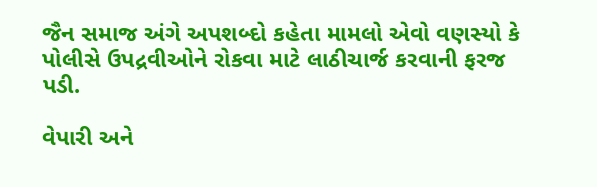જૈન સમાજ અંગે અપશબ્દો કહેતા મામલો એવો વણસ્યો કે પોલીસે ઉપદ્રવીઓને રોકવા માટે લાઠીચાર્જ કરવાની ફરજ પડી.

વેપારી અને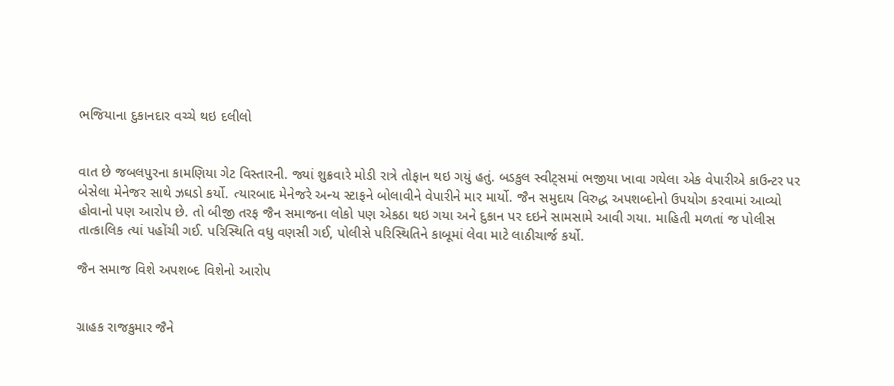ભજિયાના દુકાનદાર વચ્ચે થઇ દલીલો


વાત છે જબલપુરના કામણિયા ગેટ વિસ્તારની. જ્યાં શુક્રવારે મોડી રાત્રે તોફાન થઇ ગયું હતું. બડકુલ સ્વીટ્સમાં ભજીયા ખાવા ગયેલા એક વેપારીએ કાઉન્ટર પર બેસેલા મેનેજર સાથે ઝઘડો કર્યો. ત્યારબાદ મેનેજરે અન્ય સ્ટાફને બોલાવીને વેપારીને માર માર્યો. જૈન સમુદાય વિરુદ્ધ અપશબ્દોનો ઉપયોગ કરવામાં આવ્યો હોવાનો પણ આરોપ છે. તો બીજી તરફ જૈન સમાજના લોકો પણ એકઠા થઇ ગયા અને દુકાન પર દઇને સામસામે આવી ગયા. માહિતી મળતાં જ પોલીસ તાત્કાલિક ત્યાં પહોંચી ગઈ. પરિસ્થિતિ વધુ વણસી ગઈ, પોલીસે પરિસ્થિતિને કાબૂમાં લેવા માટે લાઠીચાર્જ કર્યો.

જૈન સમાજ વિશે અપશબ્દ વિશેનો આરોપ


ગ્રાહક રાજકુમાર જૈને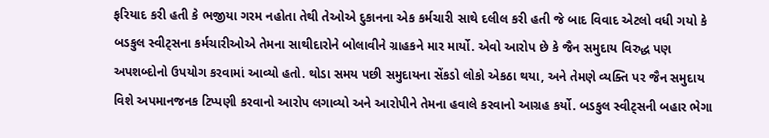ફરિયાદ કરી હતી કે ભજીયા ગરમ નહોતા તેથી તેઓએ દુકાનના એક કર્મચારી સાથે દલીલ કરી હતી જે બાદ વિવાદ એટલો વધી ગયો કે બડકુલ સ્વીટ્સના કર્મચારીઓએ તેમના સાથીદારોને બોલાવીને ગ્રાહકને માર માર્યો. એવો આરોપ છે કે જૈન સમુદાય વિરુદ્ધ પણ અપશબ્દોનો ઉપયોગ કરવામાં આવ્યો હતો. થોડા સમય પછી સમુદાયના સેંકડો લોકો એકઠા થયા, અને તેમણે વ્યક્તિ પર જૈન સમુદાય વિશે અપમાનજનક ટિપ્પણી કરવાનો આરોપ લગાવ્યો અને આરોપીને તેમના હવાલે કરવાનો આગ્રહ કર્યો. બડકુલ સ્વીટ્સની બહાર ભેગા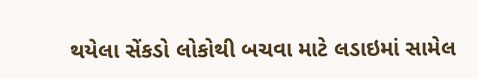થયેલા સેંકડો લોકોથી બચવા માટે લડાઇમાં સામેલ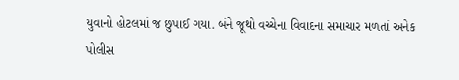યુવાનો હોટલમાં જ છુપાઈ ગયા. બંને જૂથો વચ્ચેના વિવાદના સમાચાર મળતાં અનેક પોલીસ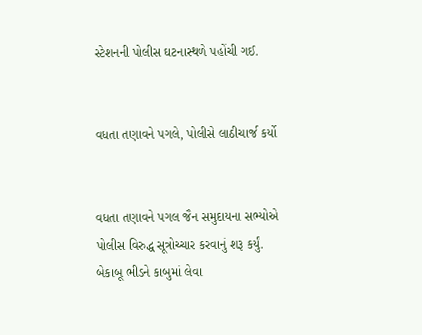સ્ટેશનની પોલીસ ઘટનાસ્થળે પહોંચી ગઈ.


વધતા તણાવને પગલે, પોલીસે લાઠીચાર્જ કર્યો


વધતા તણાવને પગલ જૈન સમુદાયના સભ્યોએ પોલીસ વિરુદ્ધ સૂત્રોચ્ચાર કરવાનું શરૂ કર્યું. બેકાબૂ ભીડને કાબુમાં લેવા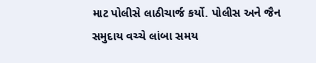માટ પોલીસે લાઠીચાર્જ કર્યો. પોલીસ અને જૈન સમુદાય વચ્ચે લાંબા સમય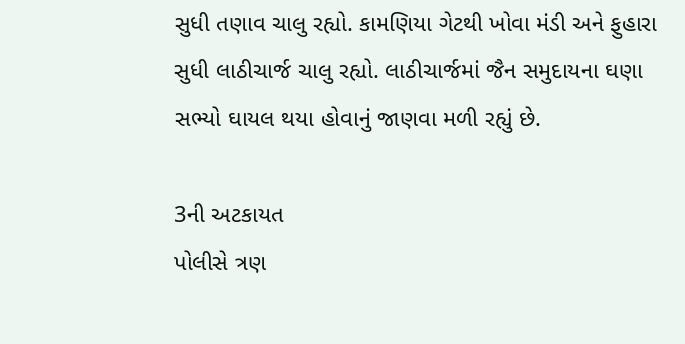સુધી તણાવ ચાલુ રહ્યો. કામણિયા ગેટથી ખોવા મંડી અને ફુહારા સુધી લાઠીચાર્જ ચાલુ રહ્યો. લાઠીચાર્જમાં જૈન સમુદાયના ઘણા સભ્યો ઘાયલ થયા હોવાનું જાણવા મળી રહ્યું છે.

3ની અટકાયત
પોલીસે ત્રણ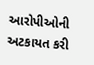આરોપીઓની અટકાયત કરી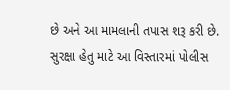છે અને આ મામલાની તપાસ શરૂ કરી છે. સુરક્ષા હેતુ માટે આ વિસ્તારમાં પોલીસ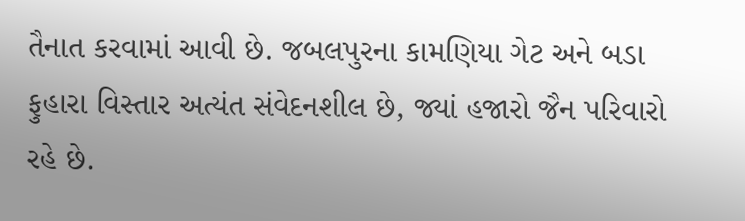તૈનાત કરવામાં આવી છે. જબલપુરના કામણિયા ગેટ અને બડા ફુહારા વિસ્તાર અત્યંત સંવેદનશીલ છે, જ્યાં હજારો જૈન પરિવારો રહે છે.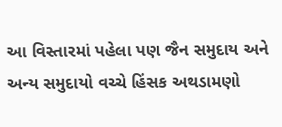આ વિસ્તારમાં પહેલા પણ જૈન સમુદાય અને અન્ય સમુદાયો વચ્ચે હિંસક અથડામણો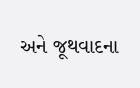અને જૂથવાદના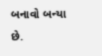બનાવો બન્યા છે.